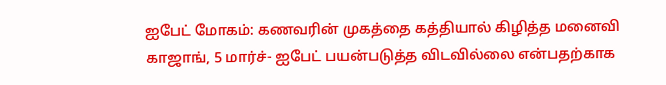ஐபேட் மோகம்: கணவரின் முகத்தை கத்தியால் கிழித்த மனைவி
காஜாங், 5 மார்ச்- ஐபேட் பயன்படுத்த விடவில்லை என்பதற்காக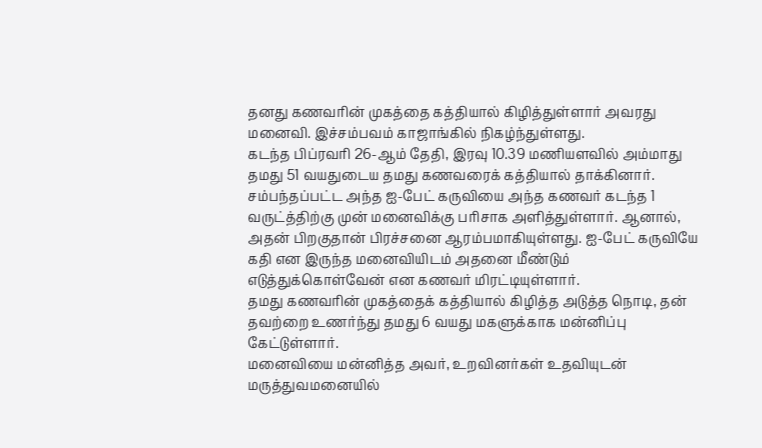தனது கணவரின் முகத்தை கத்தியால் கிழித்துள்ளார் அவரது மனைவி. இச்சம்பவம் காஜாங்கில் நிகழ்ந்துள்ளது.
கடந்த பிப்ரவரி 26-ஆம் தேதி, இரவு 10.39 மணியளவில் அம்மாது தமது 51 வயதுடைய தமது கணவரைக் கத்தியால் தாக்கினார்.
சம்பந்தப்பட்ட அந்த ஐ-பேட் கருவியை அந்த கணவர் கடந்த 1 வருட்த்திற்கு முன் மனைவிக்கு பரிசாக அளித்துள்ளார். ஆனால், அதன் பிறகுதான் பிரச்சனை ஆரம்பமாகியுள்ளது. ஐ-பேட் கருவியே கதி என இருந்த மனைவியிடம் அதனை மீண்டும் எடுத்துக்கொள்வேன் என கணவர் மிரட்டியுள்ளார்.
தமது கணவரின் முகத்தைக் கத்தியால் கிழித்த அடுத்த நொடி, தன் தவற்றை உணர்ந்து தமது 6 வயது மகளுக்காக மன்னிப்பு கேட்டுள்ளார்.
மனைவியை மன்னித்த அவர், உறவினர்கள் உதவியுடன் மருத்துவமனையில்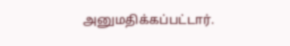அனுமதிக்கப்பட்டார்.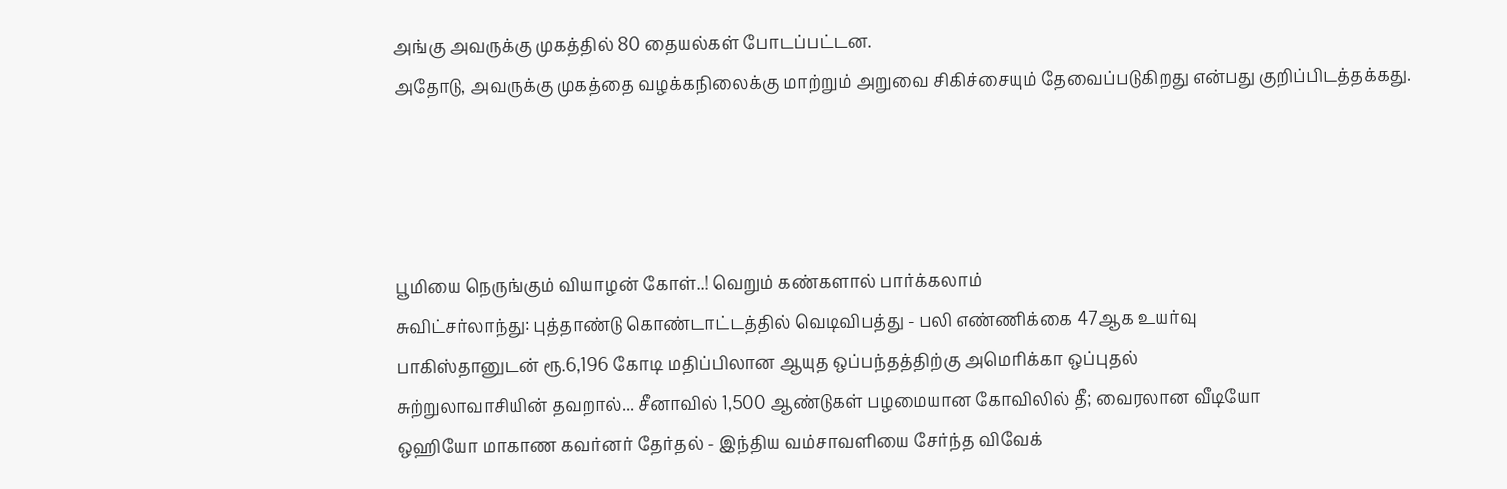அங்கு அவருக்கு முகத்தில் 80 தையல்கள் போடப்பட்டன.
அதோடு, அவருக்கு முகத்தை வழக்கநிலைக்கு மாற்றும் அறுவை சிகிச்சையும் தேவைப்படுகிறது என்பது குறிப்பிடத்தக்கது.




பூமியை நெருங்கும் வியாழன் கோள்..! வெறும் கண்களால் பார்க்கலாம்
சுவிட்சர்லாந்து: புத்தாண்டு கொண்டாட்டத்தில் வெடிவிபத்து - பலி எண்ணிக்கை 47ஆக உயர்வு
பாகிஸ்தானுடன் ரூ.6,196 கோடி மதிப்பிலான ஆயுத ஒப்பந்தத்திற்கு அமெரிக்கா ஒப்புதல்
சுற்றுலாவாசியின் தவறால்... சீனாவில் 1,500 ஆண்டுகள் பழமையான கோவிலில் தீ; வைரலான வீடியோ
ஒஹியோ மாகாண கவர்னர் தேர்தல் - இந்திய வம்சாவளியை சேர்ந்த விவேக்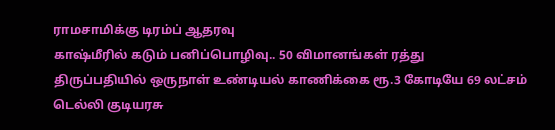ராமசாமிக்கு டிரம்ப் ஆதரவு
காஷ்மீரில் கடும் பனிப்பொழிவு.. 50 விமானங்கள் ரத்து
திருப்பதியில் ஒருநாள் உண்டியல் காணிக்கை ரூ.3 கோடியே 69 லட்சம்
டெல்லி குடியரசு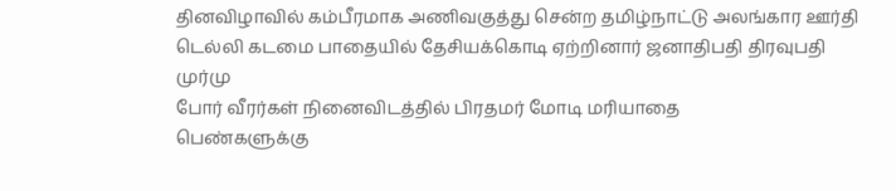தினவிழாவில் கம்பீரமாக அணிவகுத்து சென்ற தமிழ்நாட்டு அலங்கார ஊர்தி
டெல்லி கடமை பாதையில் தேசியக்கொடி ஏற்றினார் ஜனாதிபதி திரவுபதி முர்மு
போர் வீரர்கள் நினைவிடத்தில் பிரதமர் மோடி மரியாதை
பெண்களுக்கு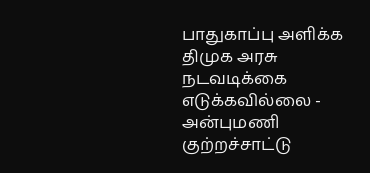பாதுகாப்பு அளிக்க திமுக அரசு நடவடிக்கை எடுக்கவில்லை - அன்புமணி குற்றச்சாட்டு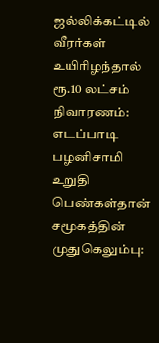ஜல்லிக்கட்டில் வீரர்கள் உயிரிழந்தால் ரூ.10 லட்சம் நிவாரணம்: எடப்பாடி பழனிசாமி உறுதி
பெண்கள்தான் சமூகத்தின் முதுகெலும்பு: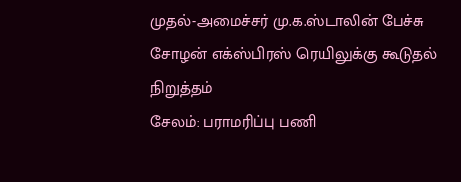முதல்-அமைச்சர் மு.க.ஸ்டாலின் பேச்சு
சோழன் எக்ஸ்பிரஸ் ரெயிலுக்கு கூடுதல் நிறுத்தம்
சேலம்: பராமரிப்பு பணி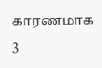காரணமாக 3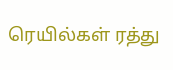ரெயில்கள் ரத்து